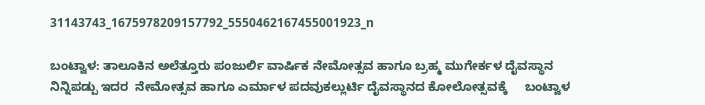31143743_1675978209157792_5550462167455001923_n

ಬಂಟ್ವಾಳ: ತಾಲೂಕಿನ ಅಲೆತ್ತೂರು ಪಂಜುರ್ಲಿ ವಾರ್ಷಿಕ ನೇಮೋತ್ಸವ ಹಾಗೂ ಬ್ರಹ್ಮ ಮುಗೇರ್ಕಳ ದೈವಸ್ಥಾನ ನಿನ್ನಿಪಡ್ಪು ಇದರ  ನೇಮೋತ್ಸವ ಹಾಗೂ ಎರ್ಮಾಳ ಪದವುಕಲ್ಲುರ್ಟಿ ದೈವಸ್ಥಾನದ ಕೋಲೋತ್ಸವಕ್ಕೆ     ಬಂಟ್ವಾಳ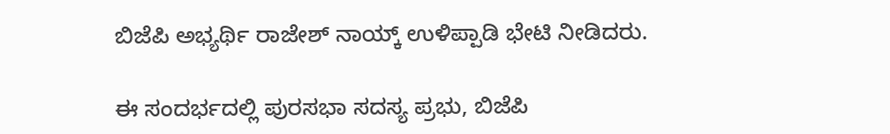ಬಿಜೆಪಿ ಅಭ್ಯರ್ಥಿ ರಾಜೇಶ್ ನಾಯ್ಕ್ ಉಳಿಪ್ಪಾಡಿ ಭೇಟಿ ನೀಡಿದರು.

ಈ ಸಂದರ್ಭದಲ್ಲಿ ಪುರಸಭಾ ಸದಸ್ಯ ಪ್ರಭು, ಬಿಜೆಪಿ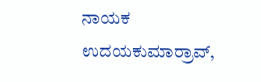ನಾಯಕ ಉದಯಕುಮಾರ್‍ರಾವ್,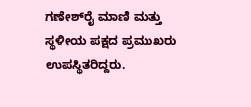ಗಣೇಶ್‍ರೈ ಮಾಣಿ ಮತ್ತು ಸ್ಥಳೀಯ ಪಕ್ಷದ ಪ್ರಮುಖರು ಉಪಸ್ಥಿತರಿದ್ದರು.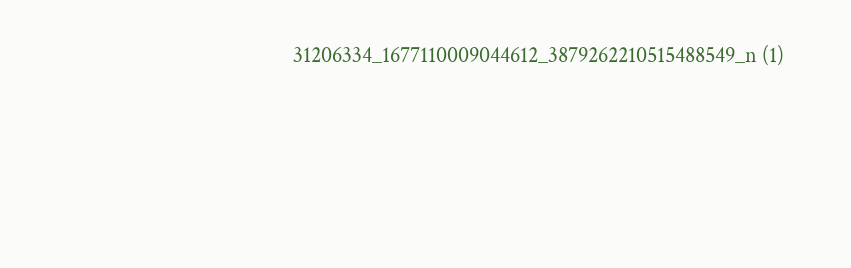31206334_1677110009044612_3879262210515488549_n (1)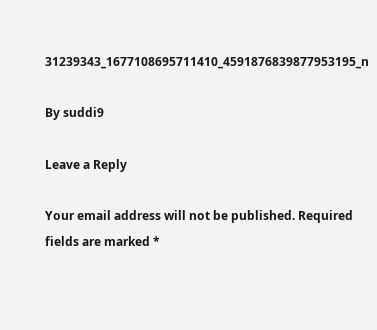31239343_1677108695711410_4591876839877953195_n

By suddi9

Leave a Reply

Your email address will not be published. Required fields are marked *